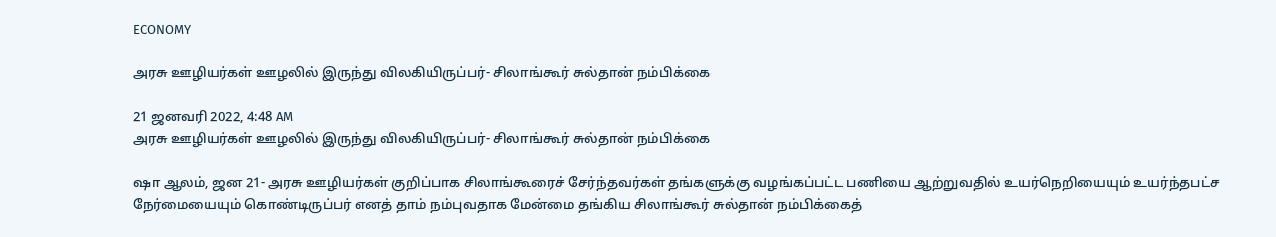ECONOMY

அரசு ஊழியர்கள் ஊழலில் இருந்து விலகியிருப்பர்- சிலாங்கூர் சுல்தான் நம்பிக்கை

21 ஜனவரி 2022, 4:48 AM
அரசு ஊழியர்கள் ஊழலில் இருந்து விலகியிருப்பர்- சிலாங்கூர் சுல்தான் நம்பிக்கை

ஷா ஆலம், ஜன 21- அரசு ஊழியர்கள் குறிப்பாக சிலாங்கூரைச் சேர்ந்தவர்கள் தங்களுக்கு வழங்கப்பட்ட பணியை ஆற்றுவதில் உயர்நெறியையும் உயர்ந்தபட்ச நேர்மையையும் கொண்டிருப்பர் எனத் தாம் நம்புவதாக மேன்மை தங்கிய சிலாங்கூர் சுல்தான் நம்பிக்கைத்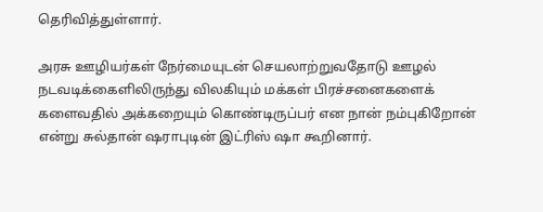தெரிவித்துள்ளார்.

அரசு ஊழியர்கள் நேர்மையுடன் செயலாற்றுவதோடு ஊழல் நடவடிக்கைளிலிருந்து விலகியும் மக்கள் பிரச்சனைகளைக் களைவதில் அக்கறையும் கொண்டிருப்பர் என நான் நம்புகிறோன் என்று சுல்தான் ஷராபுடின் இட்ரிஸ் ஷா கூறினார்.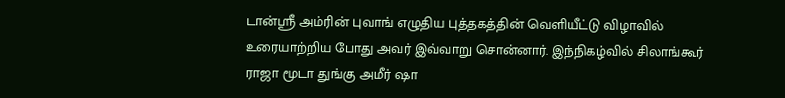டான்ஸ்ரீ அம்ரின் புவாங் எழுதிய புத்தகத்தின் வெளியீட்டு விழாவில் உரையாற்றிய போது அவர் இவ்வாறு சொன்னார். இந்நிகழ்வில் சிலாங்கூர் ராஜா மூடா துங்கு அமீர் ஷா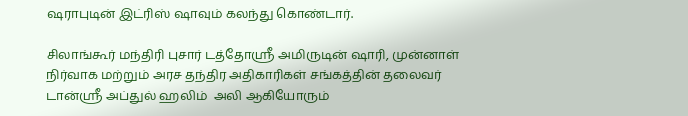ஷராபுடின் இட்ரிஸ் ஷாவும் கலந்து கொண்டார்.

சிலாங்கூர் மந்திரி புசார் டத்தோஸ்ரீ அமிருடின் ஷாரி, முன்னாள் நிர்வாக மற்றும் அரச தந்திர அதிகாரிகள் சங்கத்தின் தலைவர் டான்ஸ்ரீ அப்துல் ஹலிம்  அலி ஆகியோரும்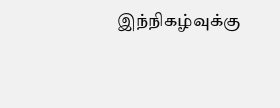இந்நிகழ்வுக்கு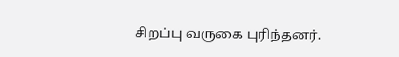சிறப்பு வருகை புரிந்தனர்.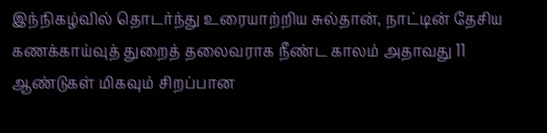இந்நிகழ்வில் தொடர்ந்து உரையாற்றிய சுல்தான், நாட்டின் தேசிய கணக்காய்வுத் துறைத் தலைவராக நீண்ட காலம் அதாவது 11 ஆண்டுகள் மிகவும் சிறப்பான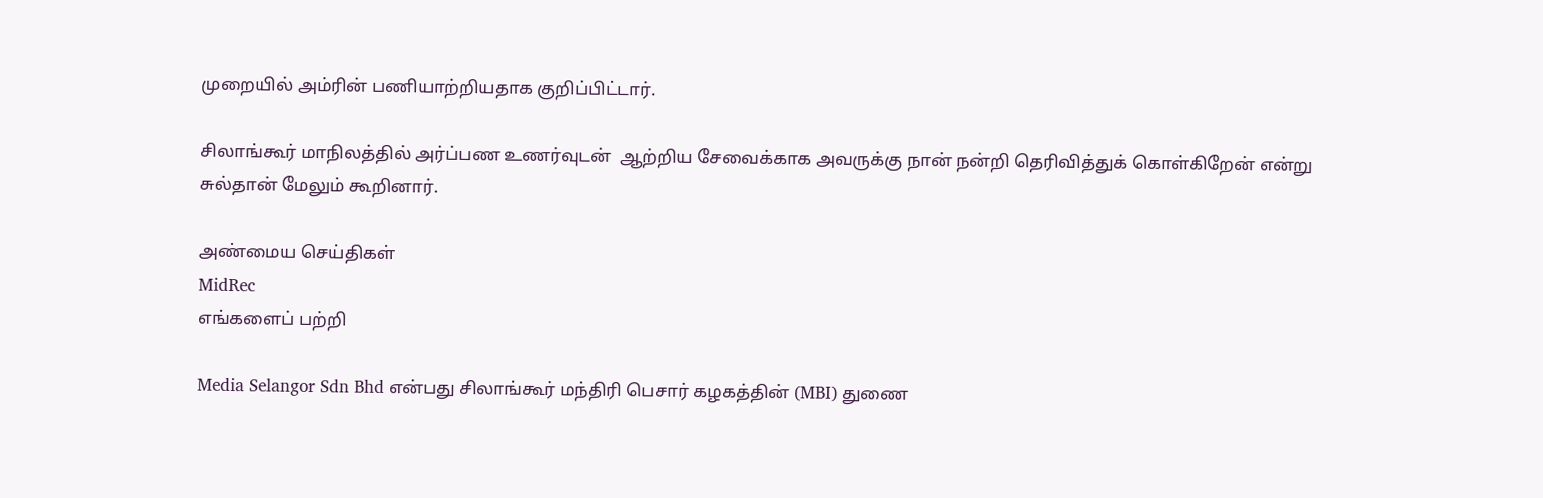முறையில் அம்ரின் பணியாற்றியதாக குறிப்பிட்டார்.

சிலாங்கூர் மாநிலத்தில் அர்ப்பண உணர்வுடன்  ஆற்றிய சேவைக்காக அவருக்கு நான் நன்றி தெரிவித்துக் கொள்கிறேன் என்று சுல்தான் மேலும் கூறினார்.

அண்மைய செய்திகள்
MidRec
எங்களைப் பற்றி

Media Selangor Sdn Bhd என்பது சிலாங்கூர் மந்திரி பெசார் கழகத்தின் (MBI) துணை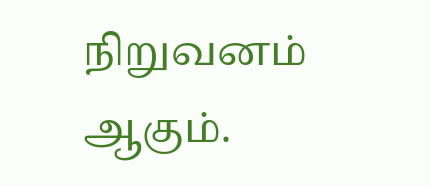நிறுவனம் ஆகும்.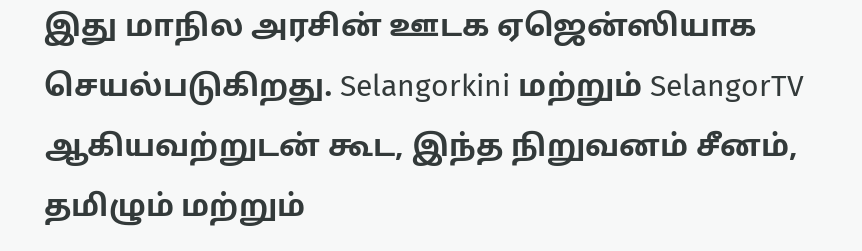இது மாநில அரசின் ஊடக ஏஜென்ஸியாக செயல்படுகிறது. Selangorkini மற்றும் SelangorTV ஆகியவற்றுடன் கூட, இந்த நிறுவனம் சீனம், தமிழும் மற்றும்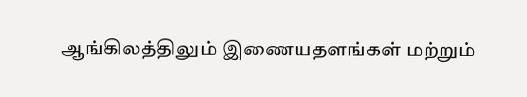ஆங்கிலத்திலும் இணையதளங்கள் மற்றும்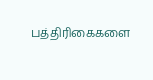பத்திரிகைகளை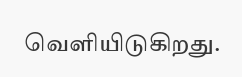வெளியிடுகிறது.